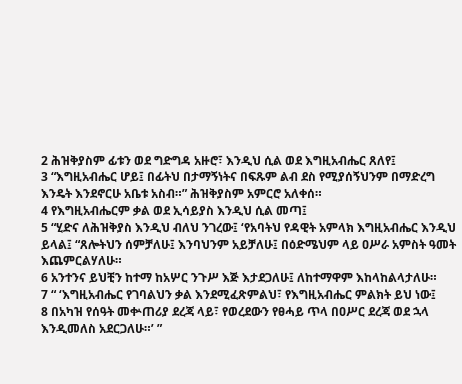2 ሕዝቅያስም ፊቱን ወደ ግድግዳ አዙሮ፣ እንዲህ ሲል ወደ እግዚአብሔር ጸለየ፤
3 “እግዚአብሔር ሆይ፤ በፊትህ በታማኝነትና በፍጹም ልብ ደስ የሚያሰኝህንም በማድረግ እንዴት እንደኖርሁ አቤቱ አስብ።” ሕዝቅያስም አምርሮ አለቀሰ።
4 የእግዚአብሔርም ቃል ወደ ኢሳይያስ እንዲህ ሲል መጣ፤
5 “ሂድና ለሕዝቅያስ እንዲህ ብለህ ንገረው፤ ‘የአባትህ የዳዊት አምላክ እግዚአብሔር እንዲህ ይላል፤ “ጸሎትህን ሰምቻለሁ፤ እንባህንም አይቻለሁ፤ በዕድሜህም ላይ ዐሥራ አምስት ዓመት እጨምርልሃለሁ።
6 አንተንና ይህቺን ከተማ ከአሦር ንጉሥ እጅ እታደጋለሁ፤ ለከተማዋም እከላከልላታለሁ።
7 “ ‘እግዚአብሔር የገባልህን ቃል እንደሚፈጽምልህ፣ የእግዚአብሔር ምልክት ይህ ነው፤
8 በአካዝ የሰዓት መቍጠሪያ ደረጃ ላይ፣ የወረደውን የፀሓይ ጥላ በዐሥር ደረጃ ወደ ኋላ እንዲመለስ አደርጋለሁ።’ ”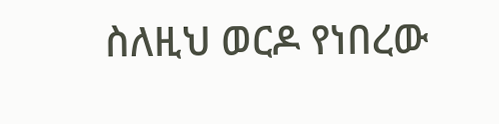ስለዚህ ወርዶ የነበረው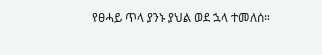የፀሓይ ጥላ ያንኑ ያህል ወደ ኋላ ተመለሰ።